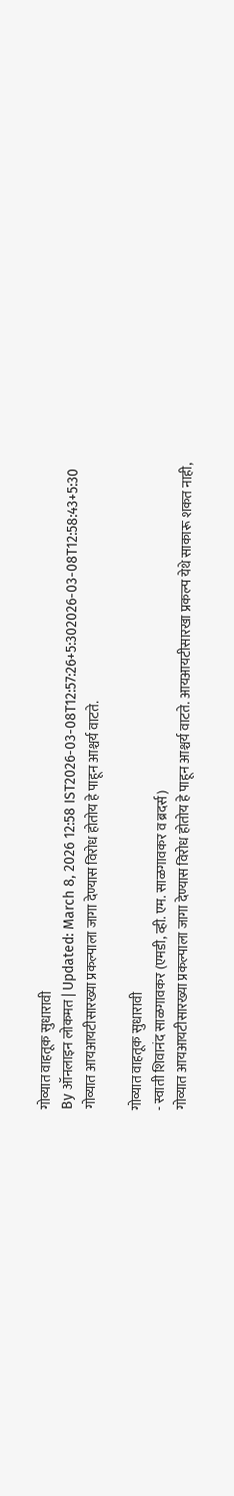गोव्यात वाहतूक सुधारावी
By ऑनलाइन लोकमत | Updated: March 8, 2026 12:58 IST2026-03-08T12:57:26+5:302026-03-08T12:58:43+5:30
गोव्यात आयआयटीसारख्या प्रकल्पाला जागा देण्यास विरोध होतोय हे पाहून आश्चर्य वाटते.

गोव्यात वाहतूक सुधारावी
- स्वाती शिवानंद साळगावकर (एमडी, व्ही. एम. साळगावकर व ब्रदर्स)
गोव्यात आयआयटीसारख्या प्रकल्पाला जागा देण्यास विरोध होतोय हे पाहून आश्चर्य वाटते. आयआयटीसारखा प्रकल्प येथे साकारू शकत नाही,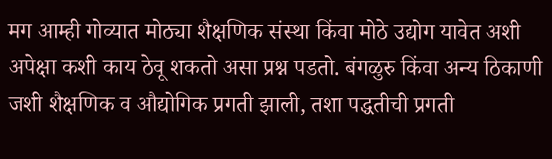मग आम्ही गोव्यात मोठ्या शैक्षणिक संस्था किंवा मोठे उद्योग यावेत अशी अपेक्षा कशी काय ठेवू शकतो असा प्रश्न पडतो. बंगळुरु किंवा अन्य ठिकाणी जशी शैक्षणिक व औद्योगिक प्रगती झाली, तशा पद्धतीची प्रगती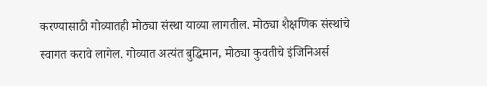करण्यासाठी गोव्यातही मोठ्या संस्था याव्या लागतील. मोठ्या शैक्षणिक संस्थांचे स्वागत करावे लागेल. गोव्यात अत्यंत बुद्धिमान, मोठ्या कुवतीचे इंजिनिअर्स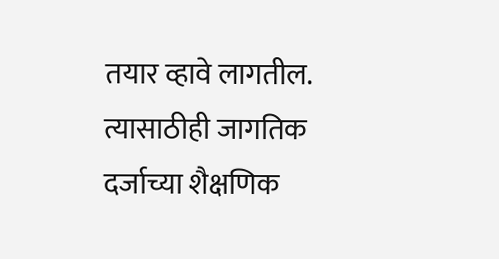तयार व्हावे लागतील. त्यासाठीही जागतिक दर्जाच्या शैक्षणिक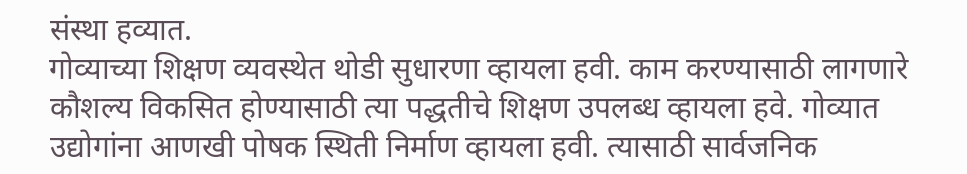संस्था हव्यात.
गोव्याच्या शिक्षण व्यवस्थेत थोडी सुधारणा व्हायला हवी. काम करण्यासाठी लागणारे कौशल्य विकसित होण्यासाठी त्या पद्धतीचे शिक्षण उपलब्ध व्हायला हवे. गोव्यात उद्योगांना आणखी पोषक स्थिती निर्माण व्हायला हवी. त्यासाठी सार्वजनिक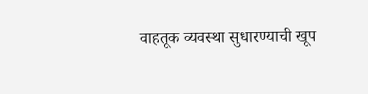वाहतूक व्यवस्था सुधारण्याची खूप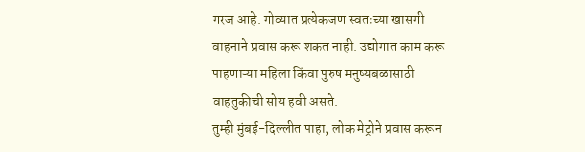गरज आहे. गोव्यात प्रत्येकजण स्वतःच्या खासगी वाहनाने प्रवास करू शकत नाही. उद्योगात काम करू पाहणाऱ्या महिला किंवा पुरुष मनुष्यबळासाठी वाहतुकीची सोय हवी असते.
तुम्ही मुंबई-दिल्लीत पाहा, लोक मेट्रोने प्रवास करून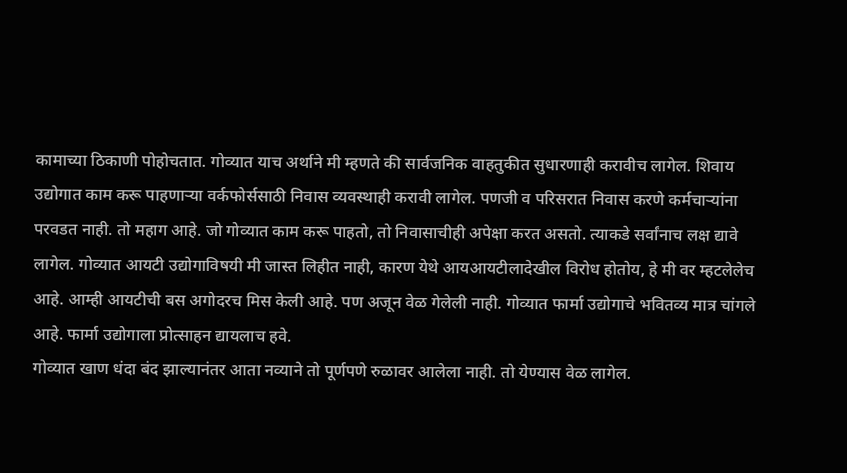कामाच्या ठिकाणी पोहोचतात. गोव्यात याच अर्थाने मी म्हणते की सार्वजनिक वाहतुकीत सुधारणाही करावीच लागेल. शिवाय उद्योगात काम करू पाहणाऱ्या वर्कफोर्ससाठी निवास व्यवस्थाही करावी लागेल. पणजी व परिसरात निवास करणे कर्मचाऱ्यांना परवडत नाही. तो महाग आहे. जो गोव्यात काम करू पाहतो, तो निवासाचीही अपेक्षा करत असतो. त्याकडे सर्वांनाच लक्ष द्यावे लागेल. गोव्यात आयटी उद्योगाविषयी मी जास्त लिहीत नाही, कारण येथे आयआयटीलादेखील विरोध होतोय, हे मी वर म्हटलेलेच आहे. आम्ही आयटीची बस अगोदरच मिस केली आहे. पण अजून वेळ गेलेली नाही. गोव्यात फार्मा उद्योगाचे भवितव्य मात्र चांगले आहे. फार्मा उद्योगाला प्रोत्साहन द्यायलाच हवे.
गोव्यात खाण धंदा बंद झाल्यानंतर आता नव्याने तो पूर्णपणे रुळावर आलेला नाही. तो येण्यास वेळ लागेल.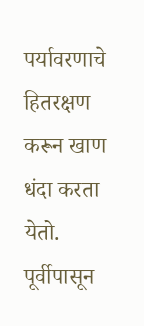पर्यावरणाचे हितरक्षण करून खाण धंदा करता येतो. पूर्वीपासून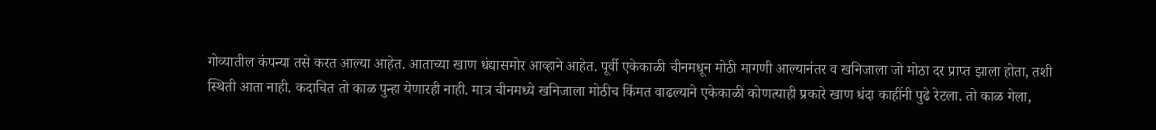गोव्यातील कंपन्या तसे करत आल्या आहेत. आताच्या खाण धंद्यासमोर आव्हाने आहेत. पूर्वी एकेकाळी चीनमधून मोठी मागणी आल्यानंतर व खनिजाला जो मोठा दर प्राप्त झाला होता, तशी स्थिती आता नाही. कदाचित तो काळ पुन्हा येणारही नाही. मात्र चीनमध्ये खनिजाला मोठीच किंमत वाढल्याने एकेकाळी कोणत्याही प्रकारे खाण धंदा काहींनी पुढे रेटला. तो काळ गेला,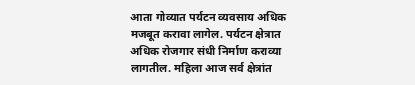आता गोव्यात पर्यटन व्यवसाय अधिक मजबूत करावा लागेल. पर्यटन क्षेत्रात अधिक रोजगार संधी निर्माण कराव्या लागतील. महिला आज सर्व क्षेत्रांत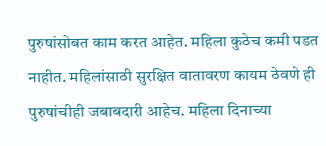पुरुषांसोबत काम करत आहेत. महिला कुठेच कमी पडत नाहीत. महिलांसाठी सुरक्षित वातावरण कायम ठेवणे ही पुरुषांचीही जबाबदारी आहेच. महिला दिनाच्या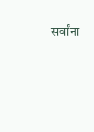सर्वांना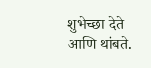शुभेच्छा देते आणि थांबते.